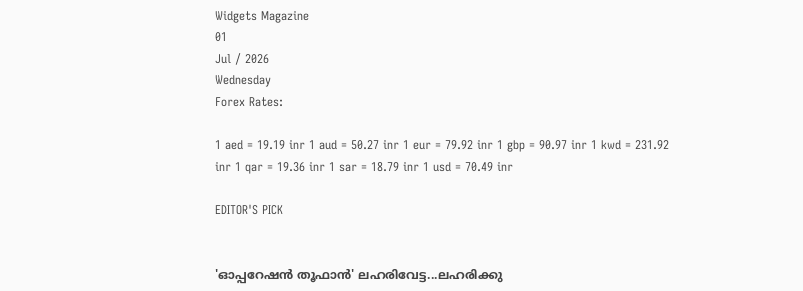Widgets Magazine
01
Jul / 2026
Wednesday
Forex Rates:

1 aed = 19.19 inr 1 aud = 50.27 inr 1 eur = 79.92 inr 1 gbp = 90.97 inr 1 kwd = 231.92 inr 1 qar = 19.36 inr 1 sar = 18.79 inr 1 usd = 70.49 inr

EDITOR'S PICK


'ഓപ്പറേഷൻ തൂഫാൻ' ലഹരിവേട്ട...ലഹരിക്കു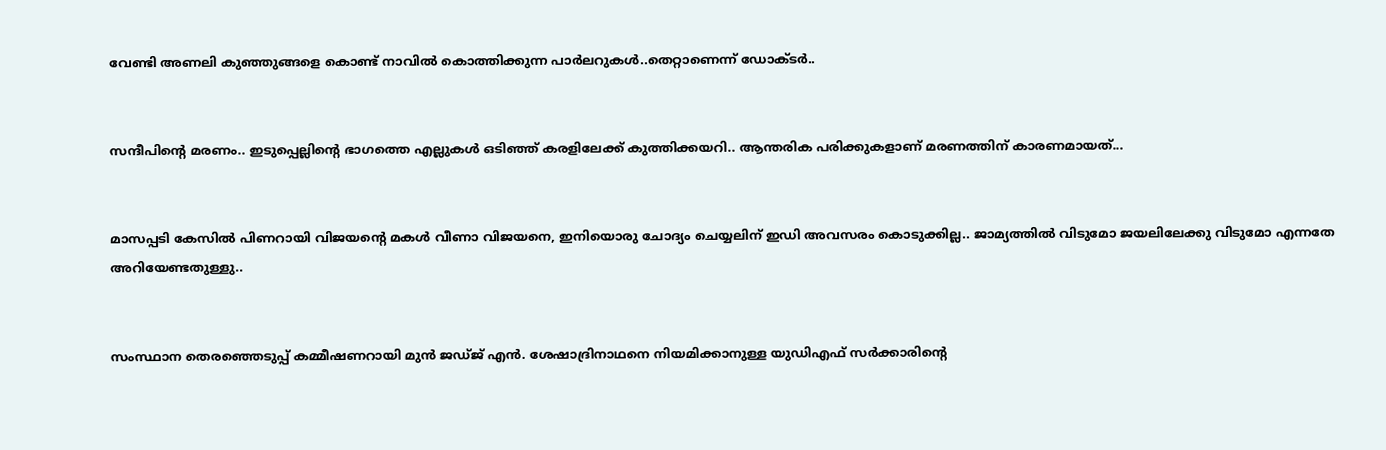വേണ്ടി അണലി കുഞ്ഞുങ്ങളെ കൊണ്ട് നാവിൽ കൊത്തിക്കുന്ന പാർലറുകൾ..തെറ്റാണെന്ന് ഡോക്ടർ..


സന്ദീപിന്റെ മരണം.. ഇടുപ്പെല്ലിന്റെ ഭാഗത്തെ എല്ലുകള്‍ ഒടിഞ്ഞ് കരളിലേക്ക് കുത്തിക്കയറി.. ആന്തരിക പരിക്കുകളാണ് മരണത്തിന് കാരണമായത്...


മാസപ്പടി കേസില്‍ പിണറായി വിജയന്റെ മകള്‍ വീണാ വിജയനെ, ഇനിയൊരു ചോദ്യം ചെയ്യലിന് ഇഡി അവസരം കൊടുക്കില്ല.. ജാമ്യത്തില്‍ വിടുമോ ജയലിലേക്കു വിടുമോ എന്നതേ അറിയേണ്ടതുള്ളു..


സംസ്ഥാന തെരഞ്ഞെടുപ്പ് കമ്മീഷണറായി മുന്‍ ജഡ്ജ് എന്‍. ശേഷാദ്രിനാഥനെ നിയമിക്കാനുള്ള യുഡിഎഫ് സര്‍ക്കാരിന്റെ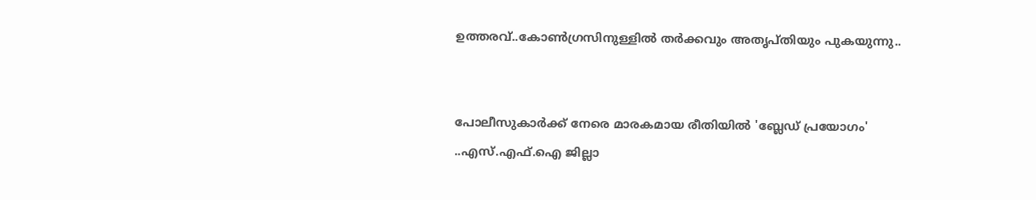ഉത്തരവ്..കോണ്‍ഗ്രസിനുള്ളില്‍ തര്‍ക്കവും അതൃപ്തിയും പുകയുന്നു..


പോലീസുകാര്‍ക്ക് നേരെ മാരകമായ രീതിയില്‍ 'ബ്ലേഡ് പ്രയോഗം' ..എസ്.എഫ്.ഐ ജില്ലാ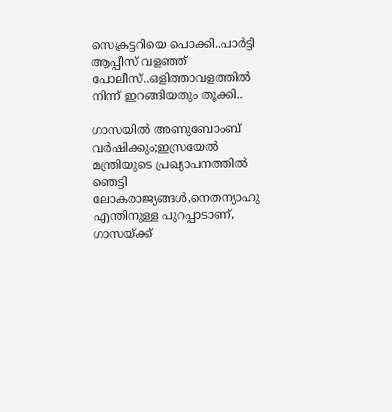സെക്രട്ടറിയെ പൊക്കി..പാർട്ടി ആപ്പീസ് വളഞ്ഞ് പോലീസ്..ഒളിത്താവളത്തിൽ നിന്ന് ഇറങ്ങിയതും തൂക്കി..

ഗാസയില്‍ അണുബോംബ് വര്‍ഷിക്കും;ഇസ്രയേല്‍ മന്ത്രിയുടെ പ്രഖ്യാപനത്തില്‍ ഞെട്ടി ലോകരാജ്യങ്ങള്‍,നെതന്യാഹു എന്തിനുള്ള പുറപ്പാടാണ്, ഗാസയ്ക്ക്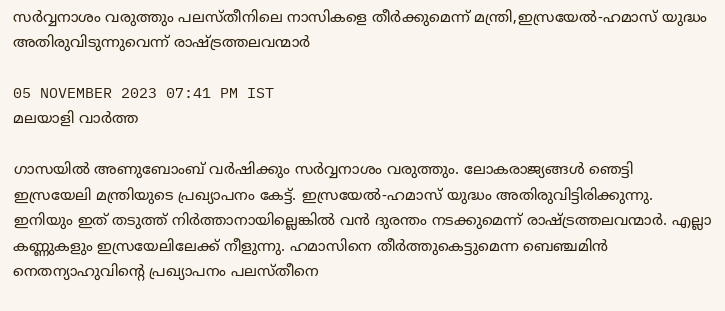സര്‍വ്വനാശം വരുത്തും പലസ്തീനിലെ നാസികളെ തീര്‍ക്കുമെന്ന് മന്ത്രി,ഇസ്രയേല്‍-ഹമാസ് യുദ്ധം അതിരുവിടുന്നുവെന്ന് രാഷ്ട്രത്തലവന്മാര്‍

05 NOVEMBER 2023 07:41 PM IST
മലയാളി വാര്‍ത്ത

ഗാസയില്‍ അണുബോംബ് വര്‍ഷിക്കും സര്‍വ്വനാശം വരുത്തും. ലോകരാജ്യങ്ങള്‍ ഞെട്ടി ഇസ്രയേലി മന്ത്രിയുടെ പ്രഖ്യാപനം കേട്ട്. ഇസ്രയേല്‍-ഹമാസ് യുദ്ധം അതിരുവിട്ടിരിക്കുന്നു. ഇനിയും ഇത് തടുത്ത് നിര്‍ത്താനായില്ലെങ്കില്‍ വന്‍ ദുരന്തം നടക്കുമെന്ന് രാഷ്ട്രത്തലവന്മാര്‍. എല്ലാ കണ്ണുകളും ഇസ്രയേലിലേക്ക് നീളുന്നു. ഹമാസിനെ തീര്‍ത്തുകെട്ടുമെന്ന ബെഞ്ചമിന്‍ നെതന്യാഹുവിന്റെ പ്രഖ്യാപനം പലസ്തീനെ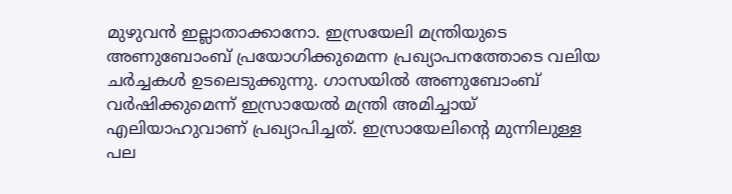മുഴുവന്‍ ഇല്ലാതാക്കാനോ. ഇസ്രയേലി മന്ത്രിയുടെ അണുബോംബ് പ്രയോഗിക്കുമെന്ന പ്രഖ്യാപനത്തോടെ വലിയ ചര്‍ച്ചകള്‍ ഉടലെടുക്കുന്നു. ഗാസയില്‍ അണുബോംബ് വര്‍ഷിക്കുമെന്ന് ഇസ്രായേല്‍ മന്ത്രി അമിച്ചായ് എലിയാഹുവാണ് പ്രഖ്യാപിച്ചത്. ഇസ്രായേലിന്റെ മുന്നിലുള്ള പല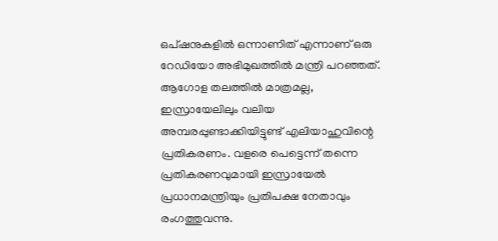ഒപ്ഷനുകളില്‍ ഒന്നാണിത് എന്നാണ് ഒരു റേഡിയോ അഭിമുഖത്തില്‍ മന്ത്രി പറഞ്ഞത്. ആഗോള തലത്തില്‍ മാത്രമല്ല, ഇസ്രായേലിലും വലിയ അമ്പരപ്പുണ്ടാക്കിയിട്ടുണ്ട് എലിയാഹുവിന്റെ പ്രതികരണം. വളരെ പെട്ടെന്ന് തന്നെ പ്രതികരണവുമായി ഇസ്രായേല്‍ പ്രധാനമന്ത്രിയും പ്രതിപക്ഷ നേതാവും രംഗത്തുവന്നു.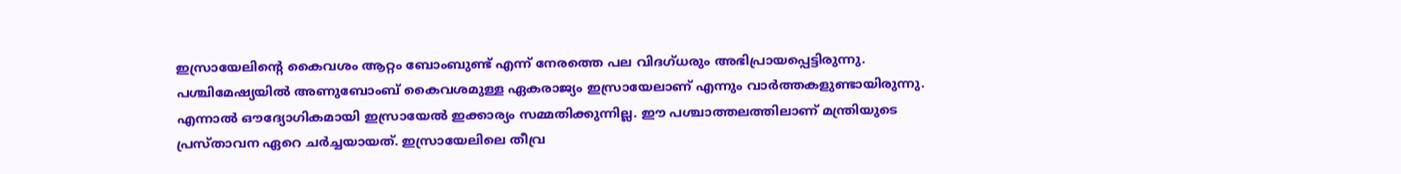ഇസ്രായേലിന്റെ കൈവശം ആറ്റം ബോംബുണ്ട് എന്ന് നേരത്തെ പല വിദഗ്ധരും അഭിപ്രായപ്പെട്ടിരുന്നു. പശ്ചിമേഷ്യയില്‍ അണുബോംബ് കൈവശമുള്ള ഏകരാജ്യം ഇസ്രായേലാണ് എന്നും വാര്‍ത്തകളുണ്ടായിരുന്നു. എന്നാല്‍ ഔദ്യോഗികമായി ഇസ്രായേല്‍ ഇക്കാര്യം സമ്മതിക്കുന്നില്ല. ഈ പശ്ചാത്തലത്തിലാണ് മന്ത്രിയുടെ പ്രസ്താവന ഏറെ ചര്‍ച്ചയായത്. ഇസ്രായേലിലെ തീവ്ര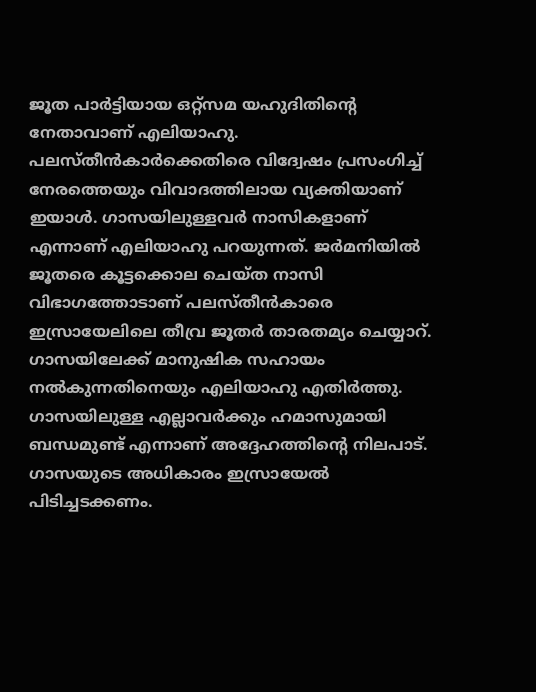ജൂത പാര്‍ട്ടിയായ ഒറ്റ്‌സമ യഹുദിതിന്റെ നേതാവാണ് എലിയാഹു. പലസ്തീന്‍കാര്‍ക്കെതിരെ വിദ്വേഷം പ്രസംഗിച്ച് നേരത്തെയും വിവാദത്തിലായ വ്യക്തിയാണ് ഇയാള്‍. ഗാസയിലുള്ളവര്‍ നാസികളാണ് എന്നാണ് എലിയാഹു പറയുന്നത്. ജര്‍മനിയില്‍ ജൂതരെ കൂട്ടക്കൊല ചെയ്ത നാസി വിഭാഗത്തോടാണ് പലസ്തീന്‍കാരെ ഇസ്രായേലിലെ തീവ്ര ജൂതര്‍ താരതമ്യം ചെയ്യാറ്. ഗാസയിലേക്ക് മാനുഷിക സഹായം നല്‍കുന്നതിനെയും എലിയാഹു എതിര്‍ത്തു. ഗാസയിലുള്ള എല്ലാവര്‍ക്കും ഹമാസുമായി ബന്ധമുണ്ട് എന്നാണ് അദ്ദേഹത്തിന്റെ നിലപാട്. ഗാസയുടെ അധികാരം ഇസ്രായേല്‍ പിടിച്ചടക്കണം.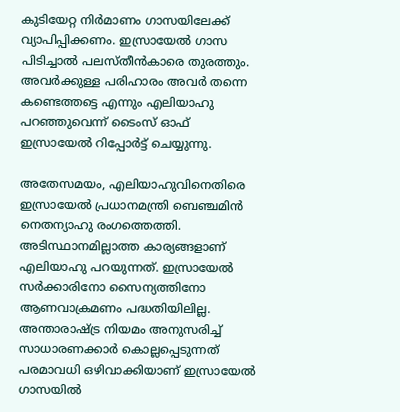കുടിയേറ്റ നിര്‍മാണം ഗാസയിലേക്ക് വ്യാപിപ്പിക്കണം. ഇസ്രായേല്‍ ഗാസ പിടിച്ചാല്‍ പലസ്തീന്‍കാരെ തുരത്തും. അവര്‍ക്കുള്ള പരിഹാരം അവര്‍ തന്നെ കണ്ടെത്തട്ടെ എന്നും എലിയാഹു പറഞ്ഞുവെന്ന് ടൈംസ് ഓഫ് ഇസ്രായേല്‍ റിപ്പോര്‍ട്ട് ചെയ്യുന്നു.

അതേസമയം, എലിയാഹുവിനെതിരെ ഇസ്രായേല്‍ പ്രധാനമന്ത്രി ബെഞ്ചമിന്‍ നെതന്യാഹു രംഗത്തെത്തി. അടിസ്ഥാനമില്ലാത്ത കാര്യങ്ങളാണ് എലിയാഹു പറയുന്നത്. ഇസ്രായേല്‍ സര്‍ക്കാരിനോ സൈന്യത്തിനോ ആണവാക്രമണം പദ്ധതിയിലില്ല. അന്താരാഷ്ട്ര നിയമം അനുസരിച്ച് സാധാരണക്കാര്‍ കൊല്ലപ്പെടുന്നത് പരമാവധി ഒഴിവാക്കിയാണ് ഇസ്രായേല്‍ ഗാസയില്‍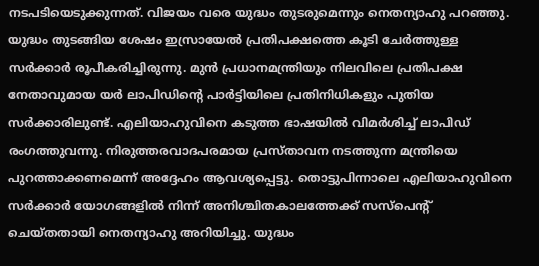നടപടിയെടുക്കുന്നത്. വിജയം വരെ യുദ്ധം തുടരുമെന്നും നെതന്യാഹു പറഞ്ഞു. യുദ്ധം തുടങ്ങിയ ശേഷം ഇസ്രായേല്‍ പ്രതിപക്ഷത്തെ കൂടി ചേര്‍ത്തുള്ള സര്‍ക്കാര്‍ രൂപീകരിച്ചിരുന്നു. മുന്‍ പ്രധാനമന്ത്രിയും നിലവിലെ പ്രതിപക്ഷ നേതാവുമായ യര്‍ ലാപിഡിന്റെ പാര്‍ട്ടിയിലെ പ്രതിനിധികളും പുതിയ സര്‍ക്കാരിലുണ്ട്. എലിയാഹുവിനെ കടുത്ത ഭാഷയില്‍ വിമര്‍ശിച്ച് ലാപിഡ് രംഗത്തുവന്നു. നിരുത്തരവാദപരമായ പ്രസ്താവന നടത്തുന്ന മന്ത്രിയെ പുറത്താക്കണമെന്ന് അദ്ദേഹം ആവശ്യപ്പെട്ടു. തൊട്ടുപിന്നാലെ എലിയാഹുവിനെ സര്‍ക്കാര്‍ യോഗങ്ങളില്‍ നിന്ന് അനിശ്ചിതകാലത്തേക്ക് സസ്‌പെന്റ് ചെയ്തതായി നെതന്യാഹു അറിയിച്ചു. യുദ്ധം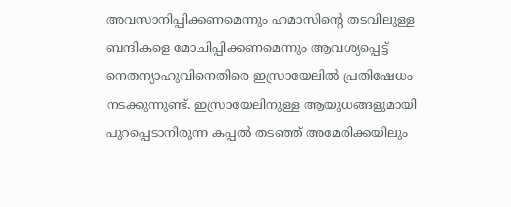അവസാനിപ്പിക്കണമെന്നും ഹമാസിന്റെ തടവിലുള്ള ബന്ദികളെ മോചിപ്പിക്കണമെന്നും ആവശ്യപ്പെട്ട് നെതന്യാഹുവിനെതിരെ ഇസ്രായേലില്‍ പ്രതിഷേധം നടക്കുന്നുണ്ട്. ഇസ്രായേലിനുള്ള ആയുധങ്ങളുമായി പുറപ്പെടാനിരുന്ന കപ്പല്‍ തടഞ്ഞ് അമേരിക്കയിലും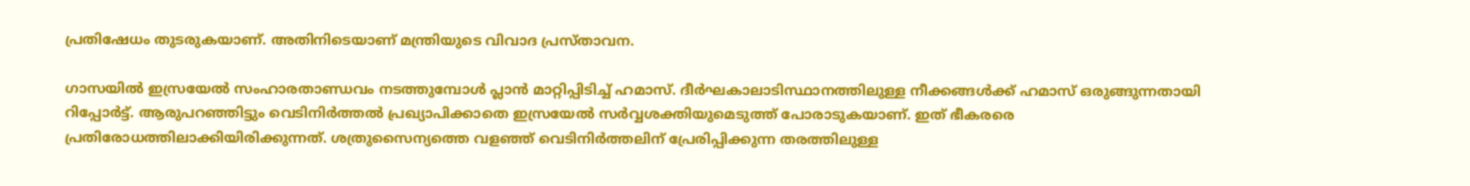പ്രതിഷേധം തുടരുകയാണ്. അതിനിടെയാണ് മന്ത്രിയുടെ വിവാദ പ്രസ്താവന.

ഗാസയില്‍ ഇസ്രയേല്‍ സംഹാരതാണ്ഡവം നടത്തുമ്പോള്‍ പ്ലാന്‍ മാറ്റിപ്പിടിച്ച് ഹമാസ്. ദീര്‍ഘകാലാടിസ്ഥാനത്തിലുള്ള നീക്കങ്ങള്‍ക്ക് ഹമാസ് ഒരുങ്ങുന്നതായി റിപ്പോര്‍ട്ട്. ആരുപറഞ്ഞിട്ടും വെടിനിര്‍ത്തല്‍ പ്രഖ്യാപിക്കാതെ ഇസ്രയേല്‍ സര്‍വ്വശക്തിയുമെടുത്ത് പോരാടുകയാണ്. ഇത് ഭീകരരെ പ്രതിരോധത്തിലാക്കിയിരിക്കുന്നത്. ശത്രുസൈന്യത്തെ വളഞ്ഞ് വെടിനിര്‍ത്തലിന് പ്രേരിപ്പിക്കുന്ന തരത്തിലുള്ള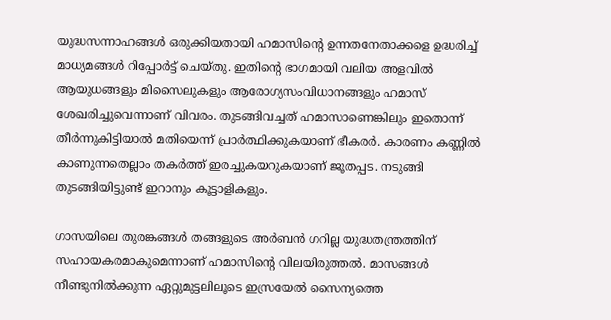യുദ്ധസന്നാഹങ്ങള്‍ ഒരുക്കിയതായി ഹമാസിന്റെ ഉന്നതനേതാക്കളെ ഉദ്ധരിച്ച് മാധ്യമങ്ങള്‍ റിപ്പോര്‍ട്ട് ചെയ്തു. ഇതിന്റെ ഭാഗമായി വലിയ അളവില്‍ ആയുധങ്ങളും മിസൈലുകളും ആരോഗ്യസംവിധാനങ്ങളും ഹമാസ് ശേഖരിച്ചുവെന്നാണ് വിവരം. തുടങ്ങിവച്ചത് ഹമാസാണെങ്കിലും ഇതൊന്ന് തീര്‍ന്നുകിട്ടിയാല്‍ മതിയെന്ന് പ്രാര്‍ത്ഥിക്കുകയാണ് ഭീകരര്‍. കാരണം കണ്ണില്‍ കാണുന്നതെല്ലാം തകര്‍ത്ത് ഇരച്ചുകയറുകയാണ് ജൂതപ്പട. നടുങ്ങി തുടങ്ങിയിട്ടുണ്ട് ഇറാനും കൂട്ടാളികളും.

ഗാസയിലെ തുരങ്കങ്ങള്‍ തങ്ങളുടെ അര്‍ബന്‍ ഗറില്ല യുദ്ധതന്ത്രത്തിന് സഹായകരമാകുമെന്നാണ് ഹമാസിന്റെ വിലയിരുത്തല്‍. മാസങ്ങള്‍ നീണ്ടുനില്‍ക്കുന്ന ഏറ്റുമുട്ടലിലൂടെ ഇസ്രയേല്‍ സൈന്യത്തെ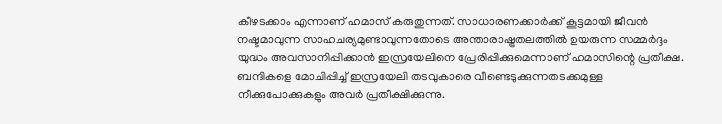കീഴടക്കാം എന്നാണ് ഹമാസ് കരുതുന്നത്. സാധാരണക്കാര്‍ക്ക് കൂട്ടമായി ജീവന്‍ നഷ്ടമാവുന്ന സാഹചര്യമുണ്ടാവുന്നതോടെ അന്താരാഷ്ട്രതലത്തില്‍ ഉയരുന്ന സമ്മര്‍ദ്ദം യുദ്ധം അവസാനിപ്പിക്കാന്‍ ഇസ്രയേലിനെ പ്രേരിപ്പിക്കുമെന്നാണ് ഹമാസിന്റെ പ്രതീക്ഷ. ബന്ദികളെ മോചിപ്പിച്ച് ഇസ്രയേലി തടവുകാരെ വീണ്ടെടുക്കുന്നതടക്കമുള്ള നീക്കുപോക്കുകളും അവര്‍ പ്രതീക്ഷിക്കുന്നു.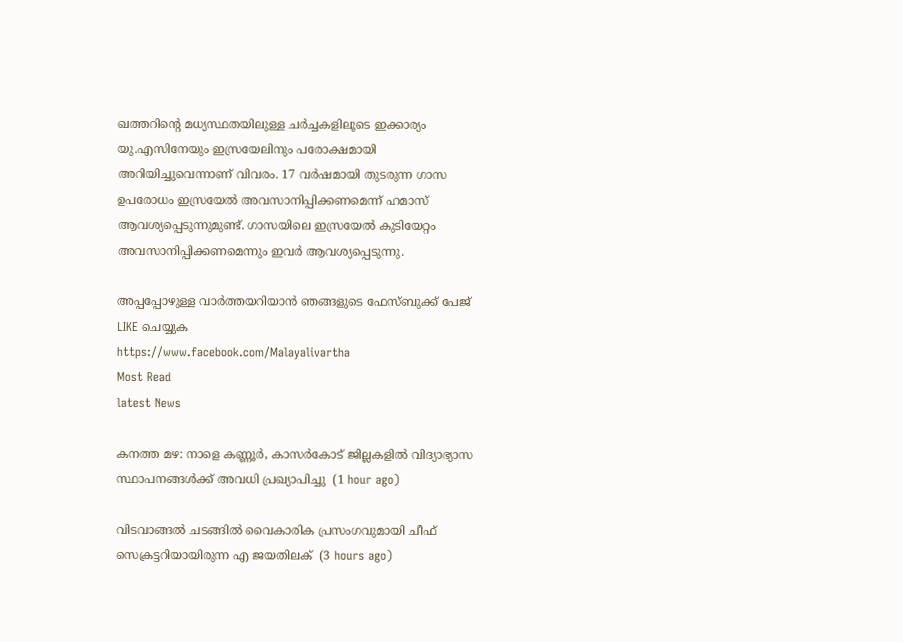ഖത്തറിന്റെ മധ്യസ്ഥതയിലുള്ള ചര്‍ച്ചകളിലൂടെ ഇക്കാര്യം യു.എസിനേയും ഇസ്രയേലിനും പരോക്ഷമായി അറിയിച്ചുവെന്നാണ് വിവരം. 17 വര്‍ഷമായി തുടരുന്ന ഗാസ ഉപരോധം ഇസ്രയേല്‍ അവസാനിപ്പിക്കണമെന്ന് ഹമാസ് ആവശ്യപ്പെടുന്നുമുണ്ട്. ഗാസയിലെ ഇസ്രയേല്‍ കുടിയേറ്റം അവസാനിപ്പിക്കണമെന്നും ഇവര്‍ ആവശ്യപ്പെടുന്നു.

അപ്പപ്പോഴുള്ള വാര്‍ത്തയറിയാന്‍ ഞങ്ങളുടെ ഫേസ്‌ബുക്ക്‌ പേജ് LIKE ചെയ്യുക
https://www.facebook.com/Malayalivartha
Most Read
latest News

കനത്ത മഴ: നാളെ കണ്ണൂര്‍, കാസര്‍കോട് ജില്ലകളില്‍ വിദ്യാഭ്യാസ സ്ഥാപനങ്ങള്‍ക്ക് അവധി പ്രഖ്യാപിച്ചു  (1 hour ago)

വിടവാങ്ങല്‍ ചടങ്ങില്‍ വൈകാരിക പ്രസംഗവുമായി ചീഫ് സെക്രട്ടറിയായിരുന്ന എ ജയതിലക്  (3 hours ago)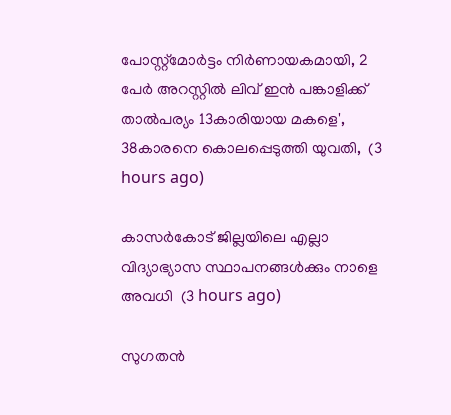പോസ്റ്റ്മോർട്ടം നിർണായകമായി, 2 പേർ അറസ്റ്റിൽ ലിവ് ഇൻ പങ്കാളിക്ക് താൽപര്യം 13കാരിയായ മകളെ', 38കാരനെ കൊലപ്പെടുത്തി യുവതി,  (3 hours ago)

കാസർകോട് ജില്ലയിലെ എല്ലാ വിദ്യാഭ്യാസ സ്ഥാപനങ്ങൾക്കും നാളെ അവധി  (3 hours ago)

സുഗതൻ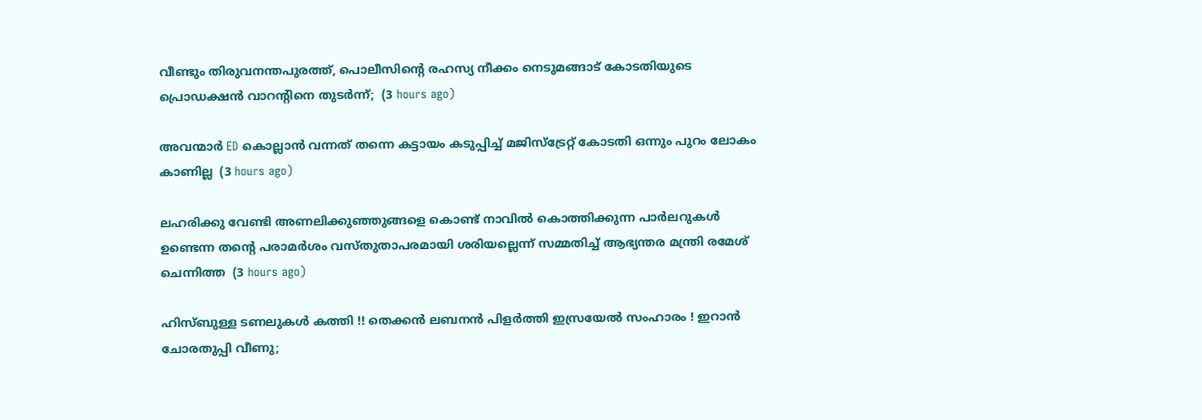വീണ്ടും തിരുവനന്തപുരത്ത്, പൊലീസിന്‍റെ രഹസ്യ നീക്കം നെടുമങ്ങാട് കോടതിയുടെ പ്രൊഡക്ഷൻ വാറന്‍റിനെ തുടർന്ന്;  (3 hours ago)

അവന്മാർ ED കൊല്ലാൻ വന്നത് തന്നെ കട്ടായം കടുപ്പിച്ച് മജിസ്ട്രേറ്റ് കോടതി ഒന്നും പുറം ലോകം കാണില്ല  (3 hours ago)

ലഹരിക്കു വേണ്ടി അണലിക്കുഞ്ഞുങ്ങളെ കൊണ്ട് നാവിൽ കൊത്തിക്കുന്ന പാർലറുകൾ ഉണ്ടെന്ന തന്‍റെ പരാമർശം വസ്തുതാപരമായി ശരിയല്ലെന്ന് സമ്മതിച്ച് ആഭ്യന്തര മന്ത്രി രമേശ് ചെന്നിത്ത  (3 hours ago)

ഹിസ്ബുള്ള ടണലുകള്‍ കത്തി !! തെക്കന്‍ ലബനന്‍ പിളര്‍ത്തി ഇസ്രയേല്‍ സംഹാരം ! ഇറാന്‍ ചോരതുപ്പി വീണു;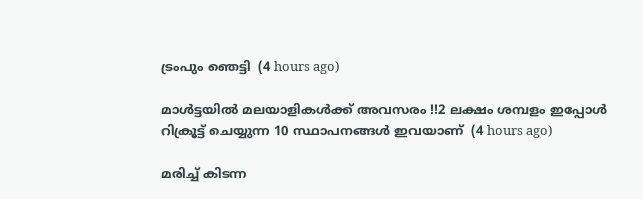ട്രംപും ഞെട്ടി  (4 hours ago)

മാൾട്ടയിൽ മലയാളികൾക്ക് അവസരം !!2 ലക്ഷം ശമ്പളം ഇപ്പോൾ റിക്രൂട്ട് ചെയ്യുന്ന 10 സ്ഥാപനങ്ങൾ ഇവയാണ്  (4 hours ago)

മരിച്ച് കിടന്ന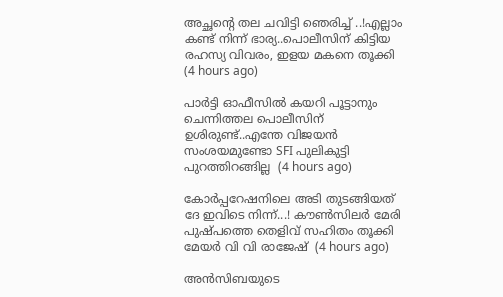അച്ഛന്റെ തല ചവിട്ടി ഞെരിച്ച് ..!എല്ലാം കണ്ട് നിന്ന് ഭാര്യ..പൊലീസിന് കിട്ടിയ രഹസ്യ വിവരം, ഇളയ മകനെ തൂക്കി  (4 hours ago)

പാർട്ടി ഓഫീസിൽ കയറി പൂട്ടാനും ചെന്നിത്തല പൊലീസിന് ഉശിരുണ്ട്..എന്തേ വിജയൻ സംശയമുണ്ടോ SFI പുലികുട്ടി പുറത്തിറങ്ങില്ല  (4 hours ago)

കോർപ്പറേഷനിലെ അടി തുടങ്ങിയത് ദേ ഇവിടെ നിന്ന്...! കൗൺസിലർ മേരി പുഷ്പത്തെ തെളിവ് സഹിതം തൂക്കി മേയർ വി വി രാജേഷ്  (4 hours ago)

അൻസിബയുടെ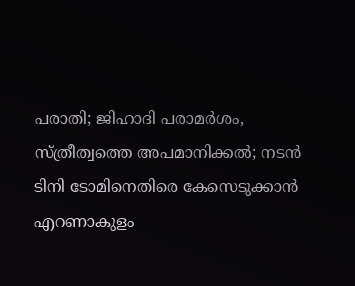പരാതി; ജിഹാദി പരാമർശം, സ്ത്രീത്വത്തെ അപമാനിക്കൽ; നടൻ ടിനി ടോമിനെതിരെ കേസെടുക്കാൻ എറണാകുളം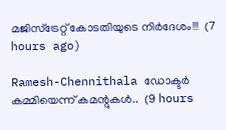മജിസ്ട്രേറ്റ് കോടതിയുടെ നിർദേശം!!!  (7 hours ago)

Ramesh-Chennithala ഡോക്ടർ കമ്മിയെന്ന് കമന്റുകൾ..  (9 hours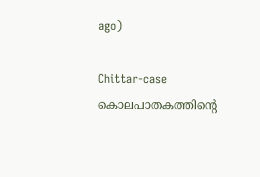ago)

Chittar-case കൊലപാതകത്തിന്റെ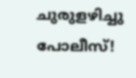ചുരുളഴിച്ചു പോലീസ്!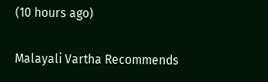(10 hours ago)

Malayali Vartha Recommends